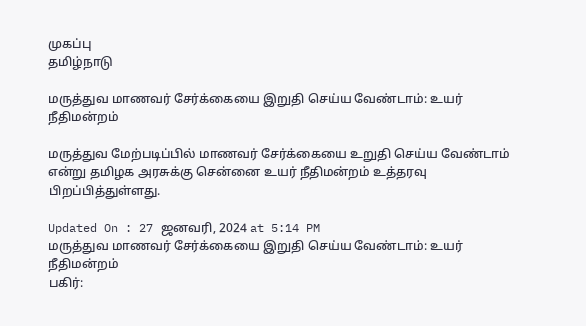முகப்பு
தமிழ்நாடு

மருத்துவ மாணவர் சேர்க்கையை இறுதி செய்ய வேண்டாம்: உயர் நீதிமன்றம்

மருத்துவ மேற்படிப்பில் மாணவர் சேர்க்கையை உறுதி செய்ய வேண்டாம் என்று தமிழக அரசுக்கு சென்னை உயர் நீதிமன்றம் உத்தரவு பிறப்பித்துள்ளது.

Updated On : 27 ஜனவரி, 2024 at 5:14 PM
மருத்துவ மாணவர் சேர்க்கையை இறுதி செய்ய வேண்டாம்: உயர் நீதிமன்றம்
பகிர்: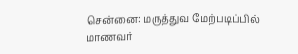சென்னை: மருத்துவ மேற்படிப்பில் மாணவர்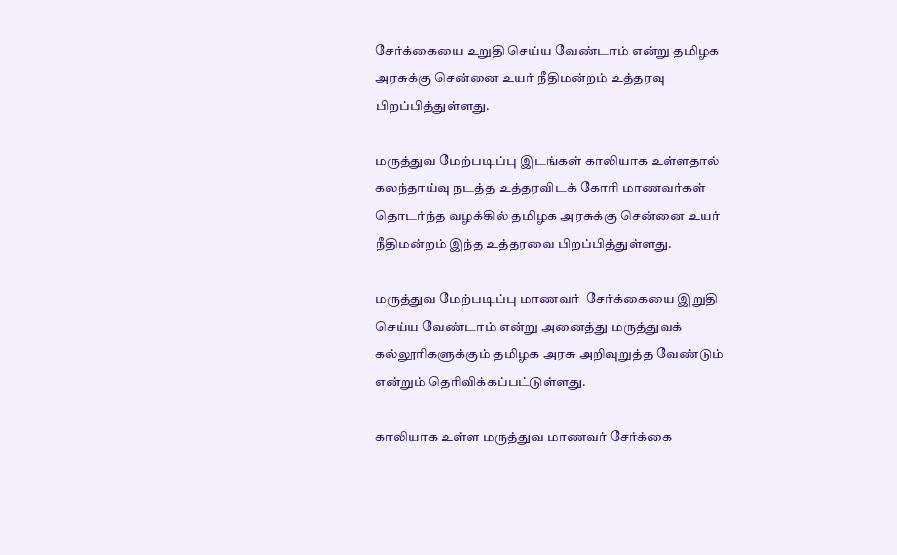சேர்க்கையை உறுதி செய்ய வேண்டாம் என்று தமிழக அரசுக்கு சென்னை உயர் நீதிமன்றம் உத்தரவு பிறப்பித்துள்ளது.

மருத்துவ மேற்படிப்பு இடங்கள் காலியாக உள்ளதால் கலந்தாய்வு நடத்த உத்தரவிடக் கோரி மாணவர்கள் தொடர்ந்த வழக்கில் தமிழக அரசுக்கு சென்னை உயர் நீதிமன்றம் இந்த உத்தரவை பிறப்பித்துள்ளது.

மருத்துவ மேற்படிப்பு மாணவர்  சேர்க்கையை இறுதி செய்ய வேண்டாம் என்று அனைத்து மருத்துவக் கல்லூரிகளுக்கும் தமிழக அரசு அறிவுறுத்த வேண்டும் என்றும் தெரிவிக்கப்பட்டுள்ளது.

காலியாக உள்ள மருத்துவ மாணவர் சேர்க்கை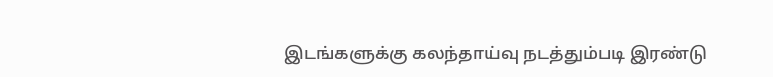இடங்களுக்கு கலந்தாய்வு நடத்தும்படி இரண்டு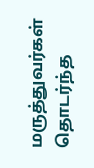மருத்துவர்கள் தொடர்ந்த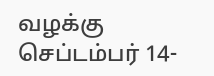வழக்கு செப்டம்பர் 14-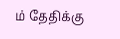ம் தேதிக்கு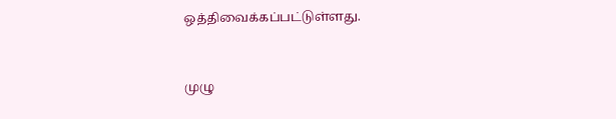ஒத்திவைக்கப்பட்டுள்ளது.


முழு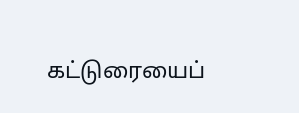கட்டுரையைப்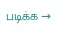படிக்க →